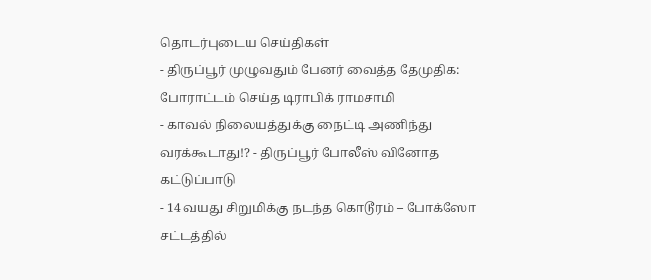தொடர்புடைய செய்திகள்
- திருப்பூர் முழுவதும் பேனர் வைத்த தேமுதிக: போராட்டம் செய்த டிராபிக் ராமசாமி
- காவல் நிலையத்துக்கு நைட்டி அணிந்து வரக்கூடாது!? - திருப்பூர் போலீஸ் வினோத கட்டுப்பாடு
- 14 வயது சிறுமிக்கு நடந்த கொடூரம் – போக்ஸோ சட்டத்தில்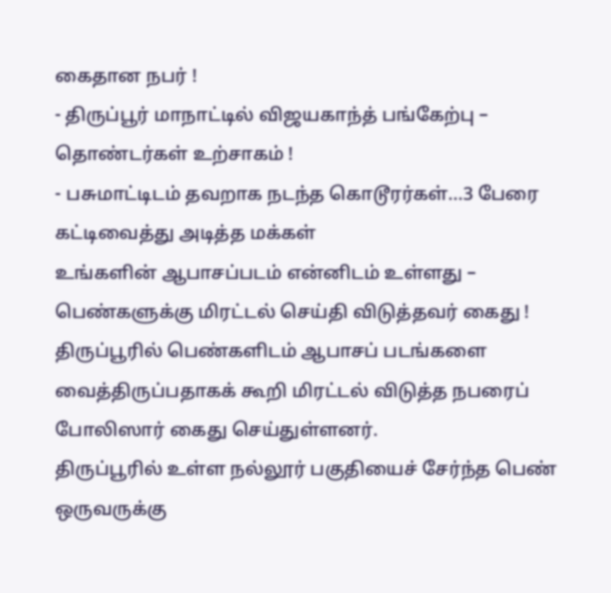கைதான நபர் !
- திருப்பூர் மாநாட்டில் விஜயகாந்த் பங்கேற்பு – தொண்டர்கள் உற்சாகம் !
- பசுமாட்டிடம் தவறாக நடந்த கொடூரர்கள்...3 பேரை கட்டிவைத்து அடித்த மக்கள்
உங்களின் ஆபாசப்படம் என்னிடம் உள்ளது – பெண்களுக்கு மிரட்டல் செய்தி விடுத்தவர் கைது !
திருப்பூரில் பெண்களிடம் ஆபாசப் படங்களை வைத்திருப்பதாகக் கூறி மிரட்டல் விடுத்த நபரைப் போலிஸார் கைது செய்துள்ளனர்.
திருப்பூரில் உள்ள நல்லூர் பகுதியைச் சேர்ந்த பெண் ஒருவருக்கு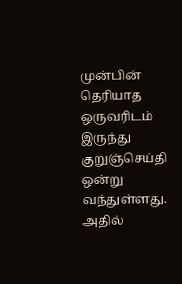முன்பின் தெரியாத ஒருவரிடம் இருந்து குறுஞ்செய்தி ஒன்று வந்துள்ளது. அதில்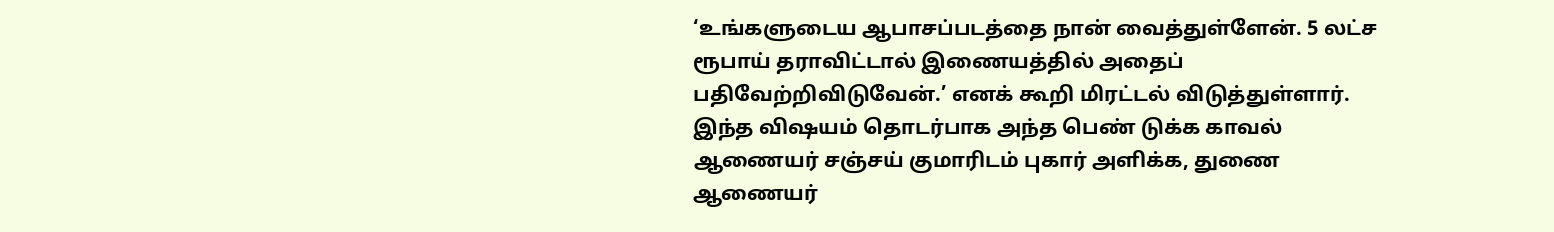‘உங்களுடைய ஆபாசப்படத்தை நான் வைத்துள்ளேன். 5 லட்ச ரூபாய் தராவிட்டால் இணையத்தில் அதைப் பதிவேற்றிவிடுவேன்.’ எனக் கூறி மிரட்டல் விடுத்துள்ளார்.
இந்த விஷயம் தொடர்பாக அந்த பெண் டுக்க காவல் ஆணையர் சஞ்சய் குமாரிடம் புகார் அளிக்க, துணை ஆணையர்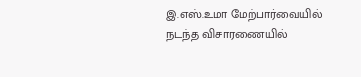இ.எஸ்.உமா மேற்பார்வையில் நடந்த விசாரணையில்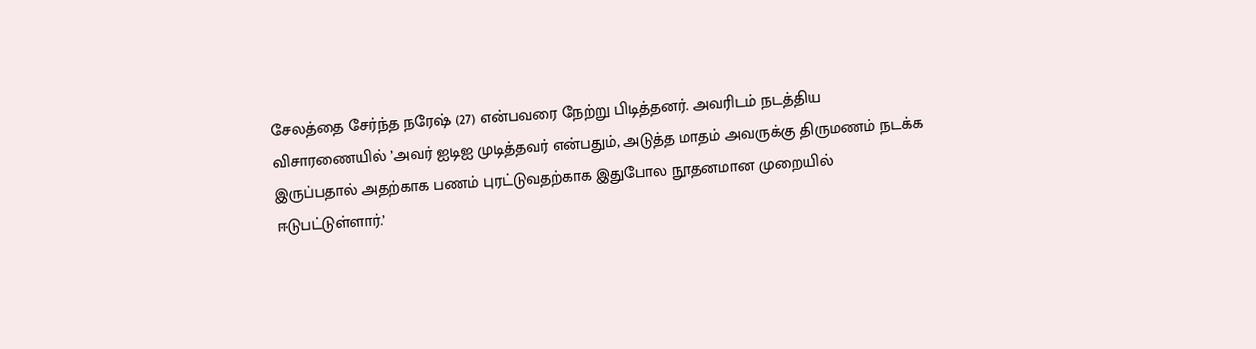சேலத்தை சேர்ந்த நரேஷ் (27) என்பவரை நேற்று பிடித்தனர். அவரிடம் நடத்திய விசாரணையில் ’அவர் ஐடிஐ முடித்தவர் என்பதும், அடுத்த மாதம் அவருக்கு திருமணம் நடக்க இருப்பதால் அதற்காக பணம் புரட்டுவதற்காக இதுபோல நூதனமான முறையில் ஈடுபட்டுள்ளார்.’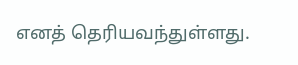எனத் தெரியவந்துள்ளது.